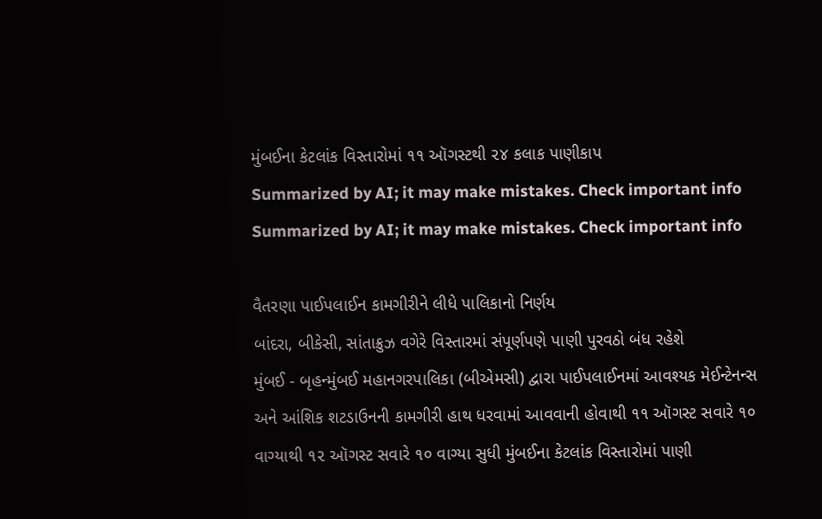મુંબઈના કેટલાંક વિસ્તારોમાં ૧૧ ઑગસ્ટથી ૨૪ કલાક પાણીકાપ
Summarized by AI; it may make mistakes. Check important info
Summarized by AI; it may make mistakes. Check important info

વૈતરણા પાઈપલાઈન કામગીરીને લીધે પાલિકાનો નિર્ણય
બાંદરા, બીકેસી, સાંતાક્રુઝ વગેરે વિસ્તારમાં સંપૂર્ણપણે પાણી પુરવઠો બંધ રહેશે
મુંબઈ - બૃહન્મુંબઈ મહાનગરપાલિકા (બીએમસી) દ્વારા પાઈપલાઈનમાં આવશ્યક મેઈન્ટેનન્સ અને આંશિક શટડાઉનની કામગીરી હાથ ધરવામાં આવવાની હોવાથી ૧૧ ઑગસ્ટ સવારે ૧૦ વાગ્યાથી ૧૨ ઑગસ્ટ સવારે ૧૦ વાગ્યા સુધી મુંબઈના કેટલાંક વિસ્તારોમાં પાણી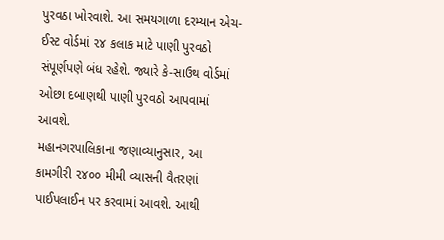પુરવઠા ખોરવાશે. આ સમયગાળા દરમ્યાન એચ-ઈસ્ટ વોર્ડમાં ૨૪ કલાક માટે પાણી પુરવઠો સંપૂર્ણપણે બંધ રહેશે. જ્યારે કે-સાઉથ વોર્ડમાં ઓછા દબાણથી પાણી પુરવઠો આપવામાં આવશે.
મહાનગરપાલિકાના જણાવ્યાનુસાર, આ કામગીરી ૨૪૦૦ મીમી વ્યાસની વૈતરણાં પાઈપલાઈન પર કરવામાં આવશે. આથી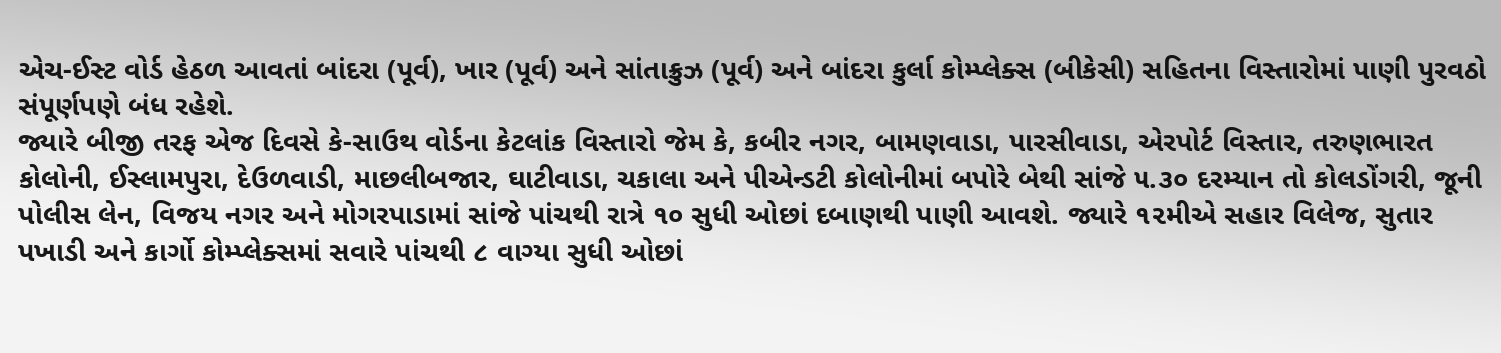એચ-ઈસ્ટ વોર્ડ હેઠળ આવતાં બાંદરા (પૂર્વ), ખાર (પૂર્વ) અને સાંતાક્રુઝ (પૂર્વ) અને બાંદરા કુર્લા કોમ્પ્લેક્સ (બીકેસી) સહિતના વિસ્તારોમાં પાણી પુરવઠો સંપૂર્ણપણે બંધ રહેશે.
જ્યારે બીજી તરફ એજ દિવસે કે-સાઉથ વોર્ડના કેટલાંક વિસ્તારો જેમ કે, કબીર નગર, બામણવાડા, પારસીવાડા, એરપોર્ટ વિસ્તાર, તરુણભારત કોલોની, ઈસ્લામપુરા, દેઉળવાડી, માછલીબજાર, ઘાટીવાડા, ચકાલા અને પીએન્ડટી કોલોનીમાં બપોરે બેથી સાંજે ૫.૩૦ દરમ્યાન તો કોલડોંગરી, જૂની પોલીસ લેન, વિજય નગર અને મોગરપાડામાં સાંજે પાંચથી રાત્રે ૧૦ સુધી ઓછાં દબાણથી પાણી આવશે. જ્યારે ૧૨મીએ સહાર વિલેજ, સુતાર પખાડી અને કાર્ગો કોમ્પ્લેક્સમાં સવારે પાંચથી ૮ વાગ્યા સુધી ઓછાં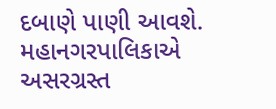દબાણે પાણી આવશે.
મહાનગરપાલિકાએ અસરગ્રસ્ત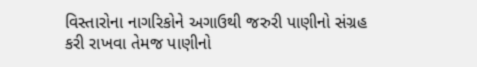વિસ્તારોના નાગરિકોને અગાઉથી જરુરી પાણીનો સંગ્રહ કરી રાખવા તેમજ પાણીનો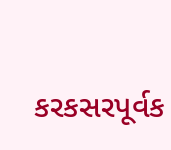કરકસરપૂર્વક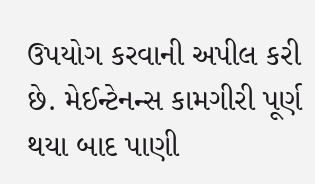ઉપયોગ કરવાની અપીલ કરી છે. મેઈન્ટેનન્સ કામગીરી પૂર્ણ થયા બાદ પાણી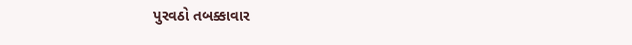પુરવઠો તબક્કાવાર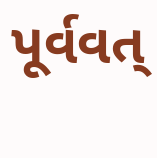પૂર્વવત્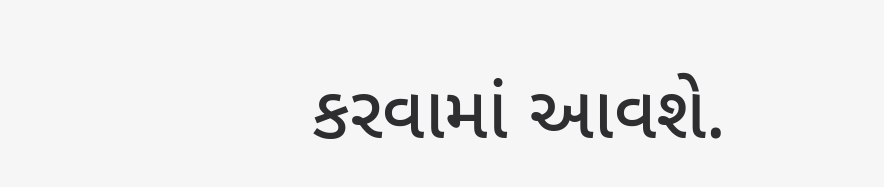કરવામાં આવશે.